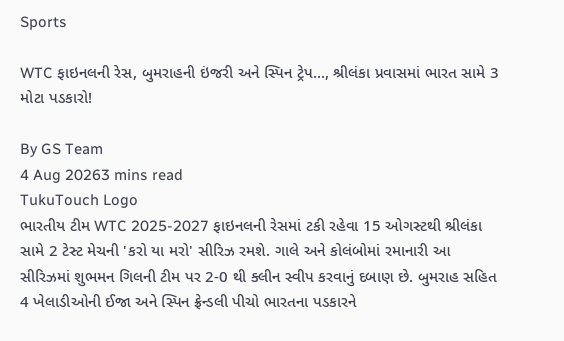Sports

WTC ફાઇનલની રેસ, બુમરાહની ઇંજરી અને સ્પિન ટ્રેપ..., શ્રીલંકા પ્રવાસમાં ભારત સામે 3 મોટા પડકારો!

By GS Team
4 Aug 20263 mins read
TukuTouch Logo
ભારતીય ટીમ WTC 2025-2027 ફાઇનલની રેસમાં ટકી રહેવા 15 ઓગસ્ટથી શ્રીલંકા સામે 2 ટેસ્ટ મેચની 'કરો યા મરો' સીરિઝ રમશે. ગાલે અને કોલંબોમાં રમાનારી આ સીરિઝમાં શુભમન ગિલની ટીમ પર 2-0 થી ક્લીન સ્વીપ કરવાનું દબાણ છે. બુમરાહ સહિત 4 ખેલાડીઓની ઈજા અને સ્પિન ફ્રેન્ડલી પીચો ભારતના પડકારને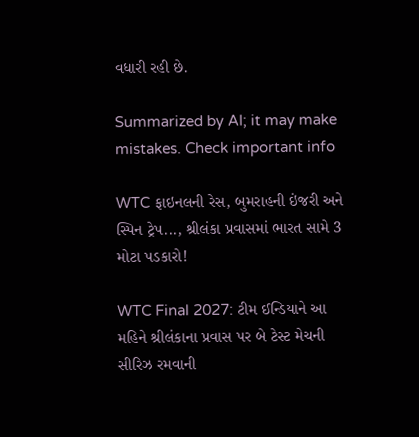વધારી રહી છે.

Summarized by AI; it may make mistakes. Check important info

WTC ફાઇનલની રેસ, બુમરાહની ઇંજરી અને સ્પિન ટ્રેપ..., શ્રીલંકા પ્રવાસમાં ભારત સામે 3 મોટા પડકારો!

WTC Final 2027: ટીમ ઈન્ડિયાને આ મહિને શ્રીલંકાના પ્રવાસ પર બે ટેસ્ટ મેચની સીરિઝ રમવાની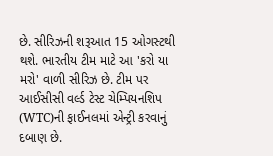છે. સીરિઝની શરૂઆત 15 ઓગસ્ટથી થશે. ભારતીય ટીમ માટે આ 'કરો યા મરો' વાળી સીરિઝ છે. ટીમ પર આઈસીસી વર્લ્ડ ટેસ્ટ ચેમ્પિયનશિપ (WTC)ની ફાઈનલમાં એન્ટ્રી કરવાનું દબાણ છે.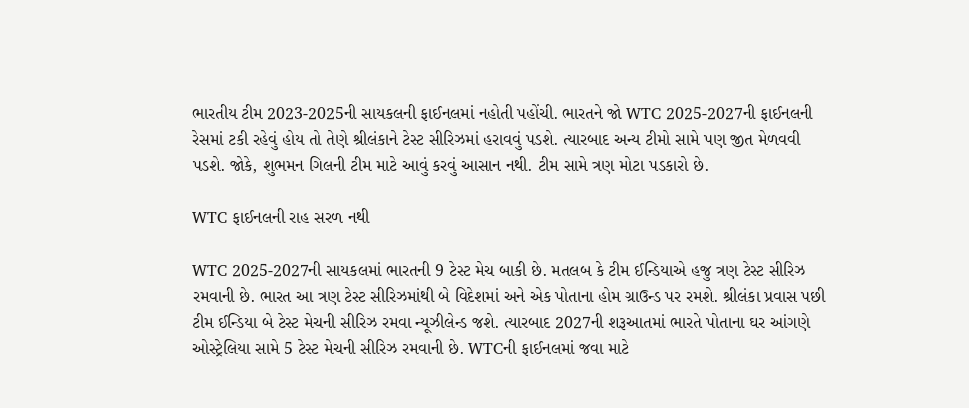ભારતીય ટીમ 2023-2025ની સાયકલની ફાઈનલમાં નહોતી પહોંચી. ભારતને જો WTC 2025-2027ની ફાઈનલની રેસમાં ટકી રહેવું હોય તો તેણે શ્રીલંકાને ટેસ્ટ સીરિઝમાં હરાવવું પડશે. ત્યારબાદ અન્ય ટીમો સામે પણ જીત મેળવવી પડશે. જોકે, શુભમન ગિલની ટીમ માટે આવું કરવું આસાન નથી. ટીમ સામે ત્રણ મોટા પડકારો છે.

WTC ફાઈનલની રાહ સરળ નથી

WTC 2025-2027ની સાયકલમાં ભારતની 9 ટેસ્ટ મેચ બાકી છે. મતલબ કે ટીમ ઈન્ડિયાએ હજુ ત્રણ ટેસ્ટ સીરિઝ રમવાની છે. ભારત આ ત્રણ ટેસ્ટ સીરિઝમાંથી બે વિદેશમાં અને એક પોતાના હોમ ગ્રાઉન્ડ પર રમશે. શ્રીલંકા પ્રવાસ પછી ટીમ ઈન્ડિયા બે ટેસ્ટ મેચની સીરિઝ રમવા ન્યૂઝીલેન્ડ જશે. ત્યારબાદ 2027ની શરૂઆતમાં ભારતે પોતાના ઘર આંગણે ઓસ્ટ્રેલિયા સામે 5 ટેસ્ટ મેચની સીરિઝ રમવાની છે. WTCની ફાઈનલમાં જવા માટે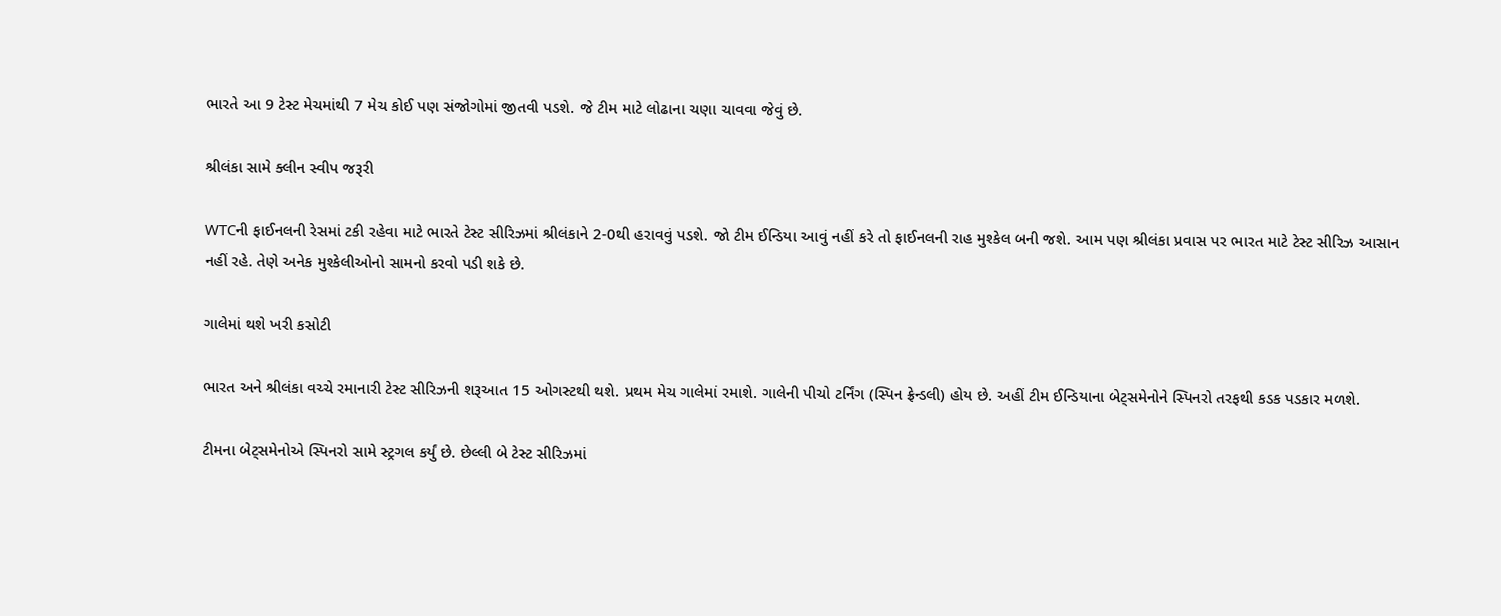ભારતે આ 9 ટેસ્ટ મેચમાંથી 7 મેચ કોઈ પણ સંજોગોમાં જીતવી પડશે. જે ટીમ માટે લોઢાના ચણા ચાવવા જેવું છે.

શ્રીલંકા સામે ક્લીન સ્વીપ જરૂરી

WTCની ફાઈનલની રેસમાં ટકી રહેવા માટે ભારતે ટેસ્ટ સીરિઝમાં શ્રીલંકાને 2-0થી હરાવવું પડશે. જો ટીમ ઈન્ડિયા આવું નહીં કરે તો ફાઈનલની રાહ મુશ્કેલ બની જશે. આમ પણ શ્રીલંકા પ્રવાસ પર ભારત માટે ટેસ્ટ સીરિઝ આસાન નહીં રહે. તેણે અનેક મુશ્કેલીઓનો સામનો કરવો પડી શકે છે.

ગાલેમાં થશે ખરી કસોટી

ભારત અને શ્રીલંકા વચ્ચે રમાનારી ટેસ્ટ સીરિઝની શરૂઆત 15 ઓગસ્ટથી થશે. પ્રથમ મેચ ગાલેમાં રમાશે. ગાલેની પીચો ટર્નિંગ (સ્પિન ફ્રેન્ડલી) હોય છે. અહીં ટીમ ઈન્ડિયાના બેટ્સમેનોને સ્પિનરો તરફથી કડક પડકાર મળશે.

ટીમના બેટ્સમેનોએ સ્પિનરો સામે સ્ટ્રગલ કર્યું છે. છેલ્લી બે ટેસ્ટ સીરિઝમાં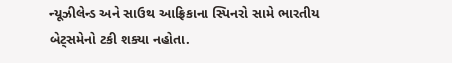ન્યૂઝીલેન્ડ અને સાઉથ આફ્રિકાના સ્પિનરો સામે ભારતીય બેટ્સમેનો ટકી શક્યા નહોતા.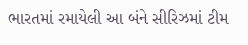ભારતમાં રમાયેલી આ બંને સીરિઝમાં ટીમ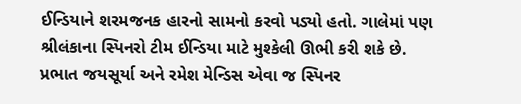ઈન્ડિયાને શરમજનક હારનો સામનો કરવો પડ્યો હતો. ગાલેમાં પણ શ્રીલંકાના સ્પિનરો ટીમ ઈન્ડિયા માટે મુશ્કેલી ઊભી કરી શકે છે. પ્રભાત જયસૂર્યા અને રમેશ મેન્ડિસ એવા જ સ્પિનર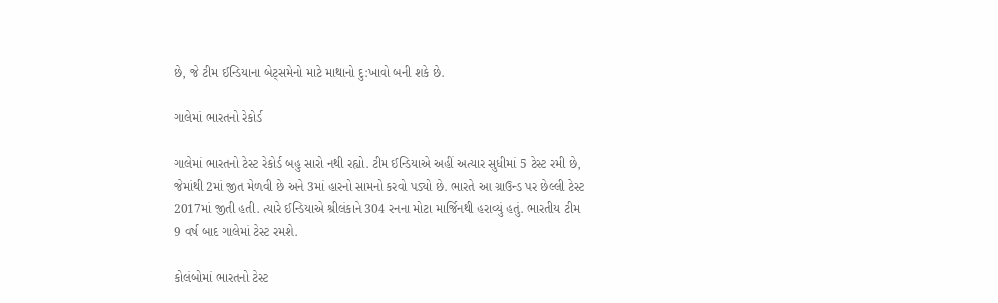છે, જે ટીમ ઈન્ડિયાના બેટ્સમેનો માટે માથાનો દુ:ખાવો બની શકે છે.

ગાલેમાં ભારતનો રેકોર્ડ

ગાલેમાં ભારતનો ટેસ્ટ રેકોર્ડ બહુ સારો નથી રહ્યો. ટીમ ઈન્ડિયાએ અહીં અત્યાર સુધીમાં 5 ટેસ્ટ રમી છે, જેમાંથી 2માં જીત મેળવી છે અને 3માં હારનો સામનો કરવો પડ્યો છે. ભારતે આ ગ્રાઉન્ડ પર છેલ્લી ટેસ્ટ 2017માં જીતી હતી. ત્યારે ઈન્ડિયાએ શ્રીલંકાને 304 રનના મોટા માર્જિનથી હરાવ્યું હતું. ભારતીય ટીમ 9 વર્ષ બાદ ગાલેમાં ટેસ્ટ રમશે.

કોલંબોમાં ભારતનો ટેસ્ટ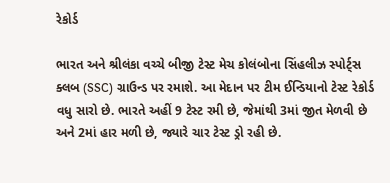રેકોર્ડ

ભારત અને શ્રીલંકા વચ્ચે બીજી ટેસ્ટ મેચ કોલંબોના સિંહલીઝ સ્પોર્ટ્સ ક્લબ (SSC) ગ્રાઉન્ડ પર રમાશે. આ મેદાન પર ટીમ ઈન્ડિયાનો ટેસ્ટ રેકોર્ડ વધુ સારો છે. ભારતે અહીં 9 ટેસ્ટ રમી છે, જેમાંથી 3માં જીત મેળવી છે અને 2માં હાર મળી છે, જ્યારે ચાર ટેસ્ટ ડ્રો રહી છે.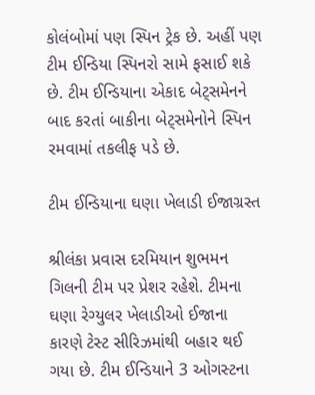કોલંબોમાં પણ સ્પિન ટ્રેક છે. અહીં પણ ટીમ ઈન્ડિયા સ્પિનરો સામે ફસાઈ શકે છે. ટીમ ઈન્ડિયાના એકાદ બેટ્સમેનને બાદ કરતાં બાકીના બેટ્સમેનોને સ્પિન રમવામાં તકલીફ પડે છે.

ટીમ ઈન્ડિયાના ઘણા ખેલાડી ઈજાગ્રસ્ત

શ્રીલંકા પ્રવાસ દરમિયાન શુભમન ગિલની ટીમ પર પ્રેશર રહેશે. ટીમના ઘણા રેગ્યુલર ખેલાડીઓ ઈજાના કારણે ટેસ્ટ સીરિઝમાંથી બહાર થઈ ગયા છે. ટીમ ઈન્ડિયાને 3 ઓગસ્ટના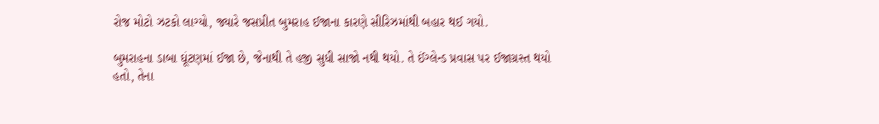રોજ મોટો ઝટકો લાગ્યો, જ્યારે જસપ્રીત બુમરાહ ઈજાના કારણે સીરિઝમાંથી બહાર થઈ ગયો.

બુમરાહના ડાબા ઘૂંટણમાં ઈજા છે, જેનાથી તે હજી સુધી સાજો નથી થયો. તે ઈંગ્લેન્ડ પ્રવાસ પર ઈજાગ્રસ્ત થયો હતો, તેના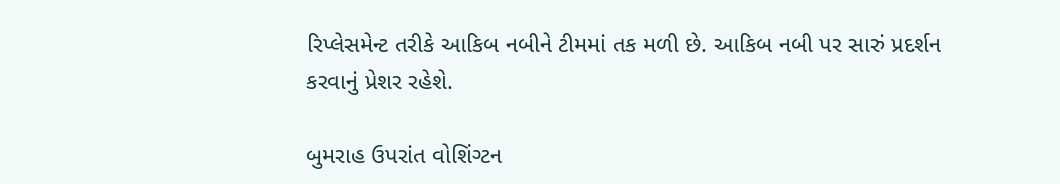રિપ્લેસમેન્ટ તરીકે આકિબ નબીને ટીમમાં તક મળી છે. આકિબ નબી પર સારું પ્રદર્શન કરવાનું પ્રેશર રહેશે.

બુમરાહ ઉપરાંત વોશિંગ્ટન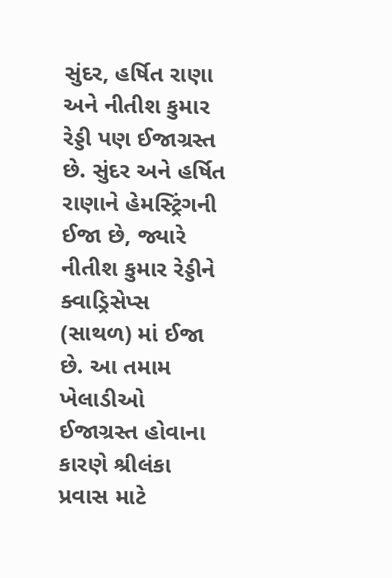સુંદર, હર્ષિત રાણા અને નીતીશ કુમાર રેડ્ડી પણ ઈજાગ્રસ્ત છે. સુંદર અને હર્ષિત રાણાને હેમસ્ટ્રિંગની ઈજા છે, જ્યારે નીતીશ કુમાર રેડ્ડીને ક્વાડ્રિસેપ્સ (સાથળ) માં ઈજા છે. આ તમામ ખેલાડીઓ ઈજાગ્રસ્ત હોવાના કારણે શ્રીલંકા પ્રવાસ માટે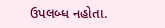ઉપલબ્ધ નહોતા.